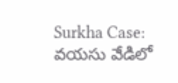Surkha Case: వయసు వేడిలో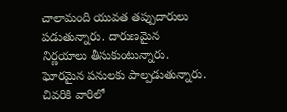చాలామంది యువత తప్పుదారులు పడుతున్నారు. దారుణమైన నిర్ణయాలు తీసుకుంటున్నారు. ఘోరమైన పనులకు పాల్పడుతున్నారు. చివరికి వారిలో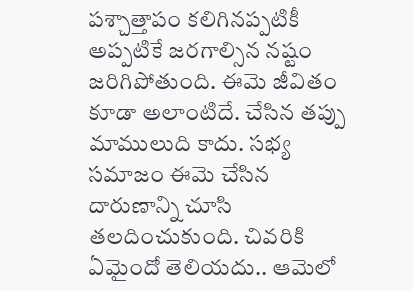పశ్చాత్తాపం కలిగినప్పటికీ అప్పటికే జరగాల్సిన నష్టం జరిగిపోతుంది. ఈమె జీవితం కూడా అలాంటిదే. చేసిన తప్పు మాములుది కాదు. సభ్య సమాజం ఈమె చేసిన దారుణాన్ని చూసి తలదించుకుంది. చివరికి ఏమైందో తెలియదు.. ఆమెలో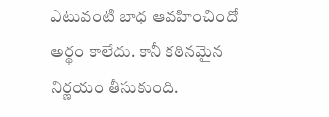ఎటువంటి బాధ ఆవహించిందో అర్థం కాలేదు. కానీ కఠినమైన నిర్ణయం తీసుకుంది.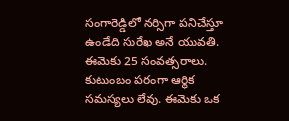సంగారెడ్డిలో నర్సిగా పనిచేస్తూ ఉండేది సురేఖ అనే యువతి. ఈమెకు 25 సంవత్సరాలు. కుటుంబం పరంగా ఆర్థిక సమస్యలు లేవు. ఈమెకు ఒక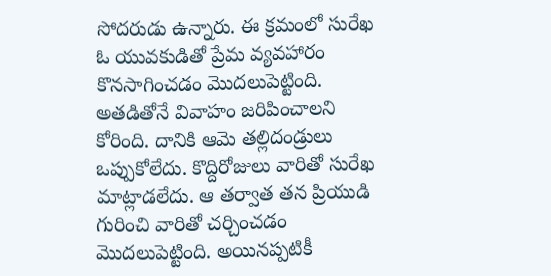సోదరుడు ఉన్నారు. ఈ క్రమంలో సురేఖ ఓ యువకుడితో ప్రేమ వ్యవహారం కొనసాగించడం మొదలుపెట్టింది. అతడితోనే వివాహం జరిపించాలని కోరింది. దానికి ఆమె తల్లిదండ్రులు ఒప్పుకోలేదు. కొద్దిరోజులు వారితో సురేఖ మాట్లాడలేదు. ఆ తర్వాత తన ప్రియుడి గురించి వారితో చర్చించడం మొదలుపెట్టింది. అయినప్పటికీ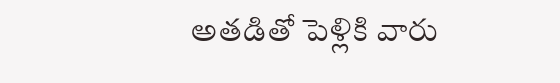అతడితో పెళ్లికి వారు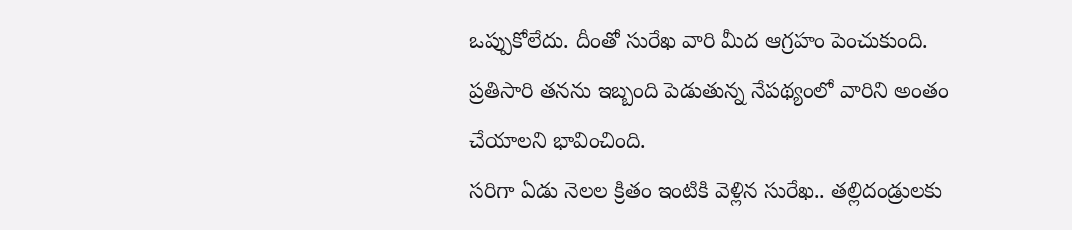ఒప్పుకోలేదు. దీంతో సురేఖ వారి మీద ఆగ్రహం పెంచుకుంది. ప్రతిసారి తనను ఇబ్బంది పెడుతున్న నేపథ్యంలో వారిని అంతం చేయాలని భావించింది.
సరిగా ఏడు నెలల క్రితం ఇంటికి వెళ్లిన సురేఖ.. తల్లిదండ్రులకు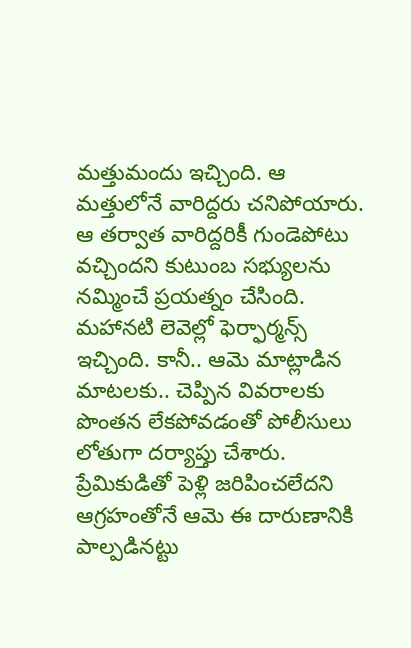మత్తుమందు ఇచ్చింది. ఆ మత్తులోనే వారిద్దరు చనిపోయారు. ఆ తర్వాత వారిద్దరికీ గుండెపోటు వచ్చిందని కుటుంబ సభ్యులను నమ్మించే ప్రయత్నం చేసింది. మహానటి లెవెల్లో ఫెర్ఫార్మన్స్ ఇచ్చింది. కానీ.. ఆమె మాట్లాడిన మాటలకు.. చెప్పిన వివరాలకు పొంతన లేకపోవడంతో పోలీసులు లోతుగా దర్యాప్తు చేశారు. ప్రేమికుడితో పెళ్లి జరిపించలేదని ఆగ్రహంతోనే ఆమె ఈ దారుణానికి పాల్పడినట్టు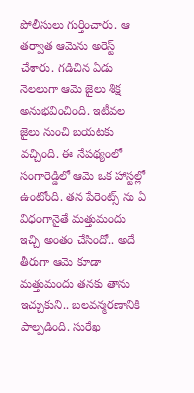పోలీసులు గుర్తించారు. ఆ తర్వాత ఆమెను అరెస్ట్ చేశారు. గడిచిన ఏడు నెలలుగా ఆమె జైలు శిక్ష అనుభవించింది. ఇటీవల జైలు నుంచి బయటకు వచ్చింది. ఈ నేపథ్యంలో సంగారెడ్డిలో ఆమె ఒక హాస్టల్లో ఉంటోంది. తన పేరెంట్స్ ను ఏ విధంగానైతే మత్తుమందు ఇచ్చి అంతం చేసిందో.. అదే తీరుగా ఆమె కూడా మత్తుమందు తనకు తాను ఇచ్చుకుని.. బలవన్మరణానికి పాల్పడింది. సురేఖ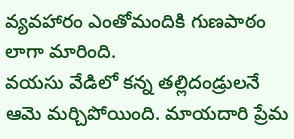వ్యవహారం ఎంతోమందికి గుణపాఠం లాగా మారింది.
వయసు వేడిలో కన్న తల్లిదండ్రులనే ఆమె మర్చిపోయింది. మాయదారి ప్రేమ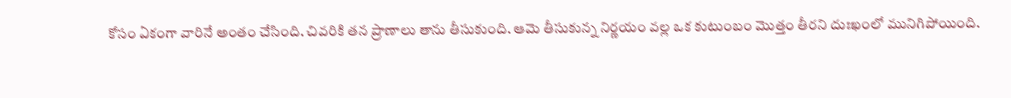కోసం ఏకంగా వారినే అంతం చేసింది. చివరికి తన ప్రాణాలు తాను తీసుకుంది. ఆమె తీసుకున్న నిర్ణయం వల్ల ఒక కుటుంబం మొత్తం తీరని దుఃఖంలో మునిగిపోయింది.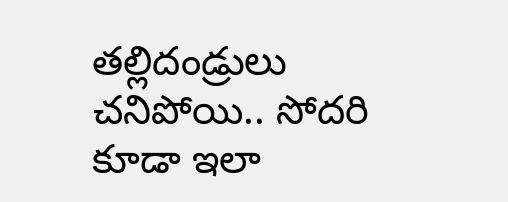తల్లిదండ్రులు చనిపోయి.. సోదరి కూడా ఇలా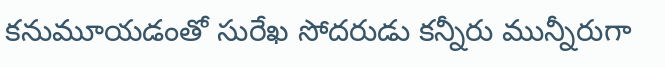కనుమూయడంతో సురేఖ సోదరుడు కన్నీరు మున్నీరుగా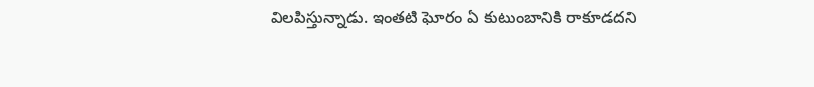విలపిస్తున్నాడు. ఇంతటి ఘోరం ఏ కుటుంబానికి రాకూడదని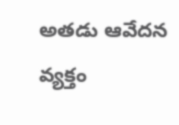అతడు ఆవేదన వ్యక్తం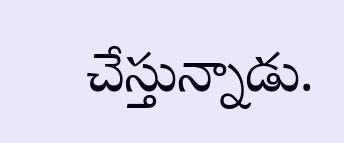చేస్తున్నాడు.